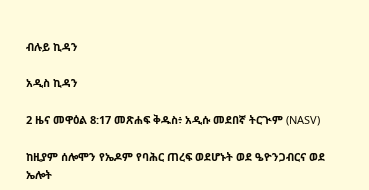ብሉይ ኪዳን

አዲስ ኪዳን

2 ዜና መዋዕል 8:17 መጽሐፍ ቅዱስ፥ አዲሱ መደበኛ ትርጒም (NASV)

ከዚያም ሰሎሞን የኤዶም የባሕር ጠረፍ ወደሆኑት ወደ ዔዮንጋብርና ወደ ኤሎት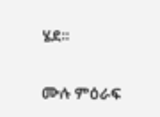ሄደ።

ሙሉ ምዕራፍ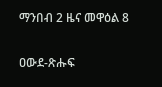ማንበብ 2 ዜና መዋዕል 8

ዐውደ-ጽሑፍ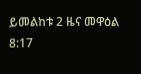ይመልከቱ 2 ዜና መዋዕል 8:17